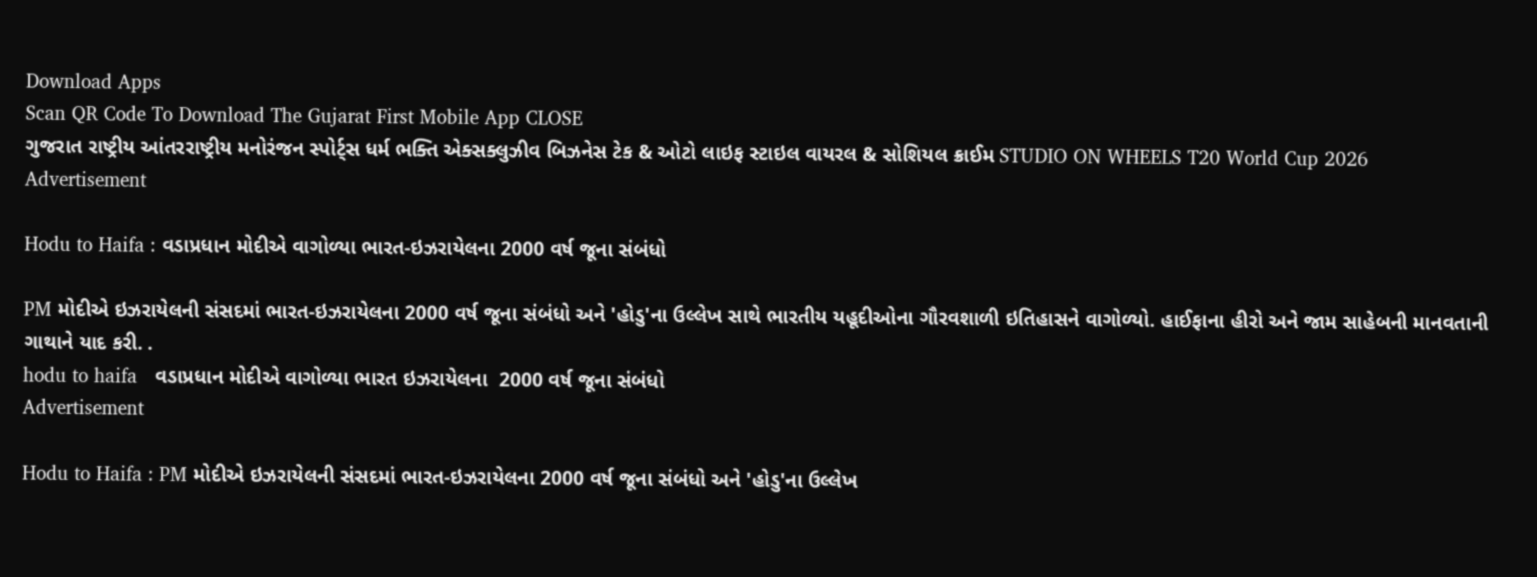Download Apps
Scan QR Code To Download The Gujarat First Mobile App CLOSE
ગુજરાત રાષ્ટ્રીય આંતરરાષ્ટ્રીય મનોરંજન સ્પોર્ટ્સ ધર્મ ભક્તિ એક્સક્લુઝીવ બિઝનેસ ટેક & ઓટો લાઇફ સ્ટાઇલ વાયરલ & સોશિયલ ક્રાઈમ STUDIO ON WHEELS T20 World Cup 2026
Advertisement

Hodu to Haifa : વડાપ્રધાન મોદીએ વાગોળ્યા ભારત-ઇઝરાયેલના 2000 વર્ષ જૂના સંબંધો

PM મોદીએ ઇઝરાયેલની સંસદમાં ભારત-ઇઝરાયેલના 2000 વર્ષ જૂના સંબંધો અને 'હોડુ'ના ઉલ્લેખ સાથે ભારતીય યહૂદીઓના ગૌરવશાળી ઇતિહાસને વાગોળ્યો. હાઈફાના હીરો અને જામ સાહેબની માનવતાની ગાથાને યાદ કરી. .
hodu to haifa   વડાપ્રધાન મોદીએ વાગોળ્યા ભારત ઇઝરાયેલના  2000 વર્ષ જૂના સંબંધો
Advertisement

Hodu to Haifa : PM મોદીએ ઇઝરાયેલની સંસદમાં ભારત-ઇઝરાયેલના 2000 વર્ષ જૂના સંબંધો અને 'હોડુ'ના ઉલ્લેખ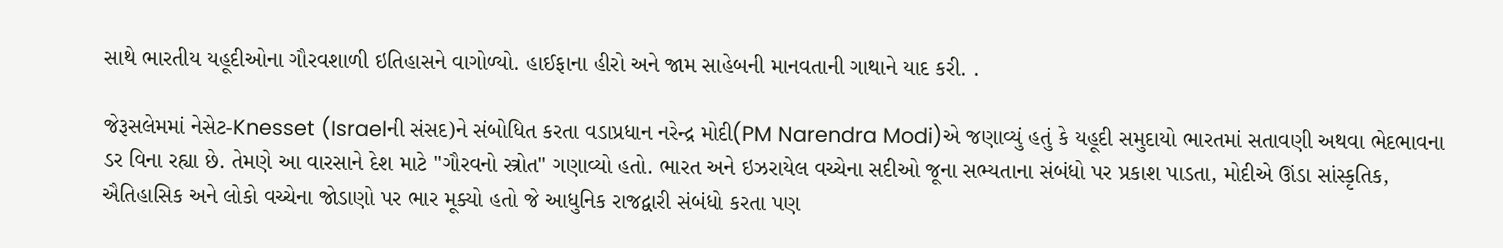સાથે ભારતીય યહૂદીઓના ગૌરવશાળી ઇતિહાસને વાગોળ્યો. હાઈફાના હીરો અને જામ સાહેબની માનવતાની ગાથાને યાદ કરી. .

જેરૂસલેમમાં નેસેટ-Knesset (Israelની સંસદ)ને સંબોધિત કરતા વડાપ્રધાન નરેન્દ્ર મોદી(PM Narendra Modi)એ જણાવ્યું હતું કે યહૂદી સમુદાયો ભારતમાં સતાવણી અથવા ભેદભાવના ડર વિના રહ્યા છે. તેમણે આ વારસાને દેશ માટે "ગૌરવનો સ્ત્રોત" ગણાવ્યો હતો. ભારત અને ઇઝરાયેલ વચ્ચેના સદીઓ જૂના સભ્યતાના સંબંધો પર પ્રકાશ પાડતા, મોદીએ ઊંડા સાંસ્કૃતિક, ઐતિહાસિક અને લોકો વચ્ચેના જોડાણો પર ભાર મૂક્યો હતો જે આધુનિક રાજદ્વારી સંબંધો કરતા પણ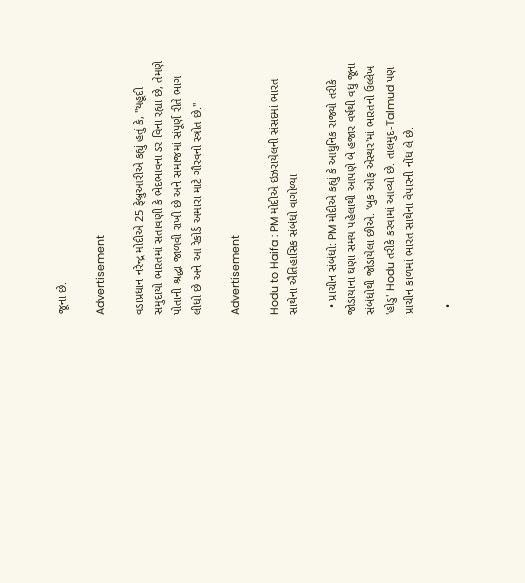જૂના છે.

Advertisement

વડાપ્રધાન નરેન્દ્ર મોદીએ 25 ફેબ્રુઆરીએ કહ્યું હતું કે, "યહૂદી સમુદાયો ભારતમાં સતાવણી કે ભેદભાવના ડર વિના રહ્યા છે, તેમણે પોતાની શ્રદ્ધા જાળવી રાખી છે અને સમાજમાં સંપૂર્ણ રીતે ભાગ લીધો છે અને આ રેકોર્ડ અમારા માટે ગૌરવનો સ્ત્રોત છે."

Advertisement

Hodu to Haifa : PM મોદીએ ઇઝરાયેલની સંસદમાં ભારત સાથેના ઐતિહાસિક સંબંધો વાગોળ્યા

  • પ્રાચીન સંબંધો: PM મોદીએ કહ્યું કે આધુનિક રાજ્યો તરીકે જોડાયાના ઘણા સમય પહેલાથી આપણે બે હજાર વર્ષથી વધુ જૂના સંબંધોથી જોડાયેલા છીએ. 'બુક ઓફ એસ્થર'માં ભારતનો ઉલ્લેખ 'હોડુ' Hodu તરીકે કરવામાં આવ્યો છે. તાલમુદ-Talmud પણ પ્રાચીન કાળમાં ભારત સાથેના વેપારની નોંધ લે છે.

  •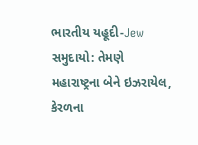ભારતીય યહૂદી-Jew સમુદાયો: તેમણે મહારાષ્ટ્રના બેને ઇઝરાયેલ, કેરળના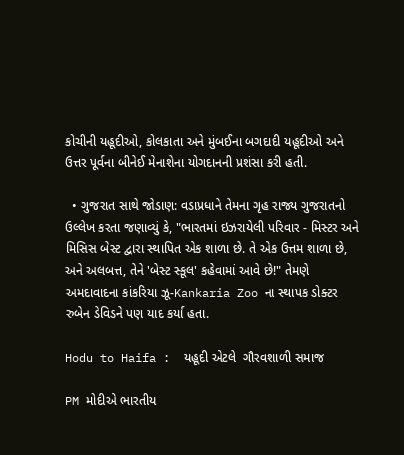કોચીની યહૂદીઓ, કોલકાતા અને મુંબઈના બગદાદી યહૂદીઓ અને ઉત્તર પૂર્વના બીનેઈ મેનાશેના યોગદાનની પ્રશંસા કરી હતી.

  • ગુજરાત સાથે જોડાણ: વડાપ્રધાને તેમના ગૃહ રાજ્ય ગુજરાતનો ઉલ્લેખ કરતા જણાવ્યું કે, "ભારતમાં ઇઝરાયેલી પરિવાર - મિસ્ટર અને મિસિસ બેસ્ટ દ્વારા સ્થાપિત એક શાળા છે. તે એક ઉત્તમ શાળા છે, અને અલબત્ત, તેને 'બેસ્ટ સ્કૂલ' કહેવામાં આવે છે!" તેમણે અમદાવાદના કાંકરિયા ઝૂ-Kankaria Zoo ના સ્થાપક ડોક્ટર રુબેન ડેવિડને પણ યાદ કર્યા હતા.

Hodu to Haifa :  યહૂદી એટલે  ગૌરવશાળી સમાજ

PM મોદીએ ભારતીય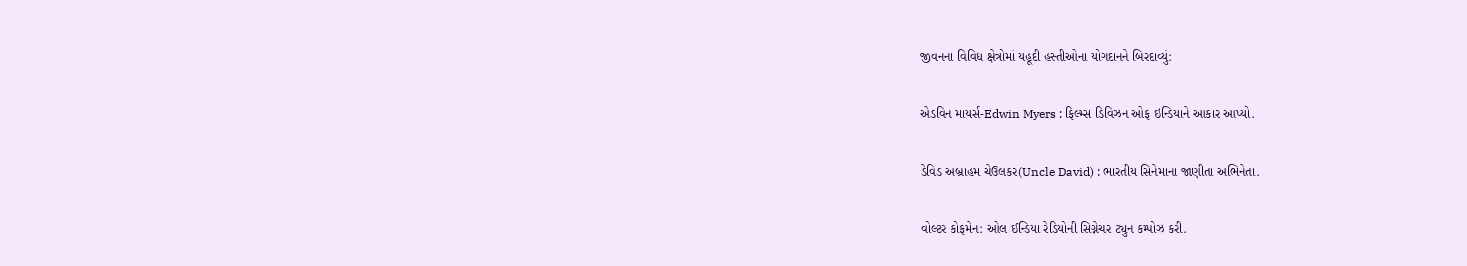જીવનના વિવિધ ક્ષેત્રોમાં યહૂદી હસ્તીઓના યોગદાનને બિરદાવ્યું:

એડવિન માયર્સ-Edwin Myers : ફિલ્મ્સ ડિવિઝન ઓફ ઇન્ડિયાને આકાર આપ્યો.

ડેવિડ અબ્રાહમ ચેઉલકર(Uncle David) : ભારતીય સિનેમાના જાણીતા અભિનેતા.

વોલ્ટર કોફમેન: ઓલ ઈન્ડિયા રેડિયોની સિગ્નેચર ટ્યુન કમ્પોઝ કરી.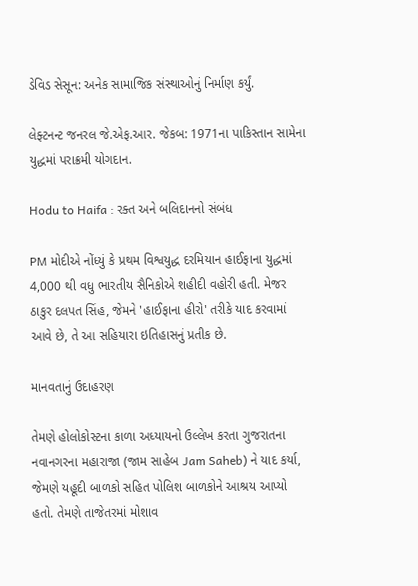ડેવિડ સેસૂન: અનેક સામાજિક સંસ્થાઓનું નિર્માણ કર્યું.

લેફ્ટનન્ટ જનરલ જે.એફ.આર. જેકબ: 1971ના પાકિસ્તાન સામેના યુદ્ધમાં પરાક્રમી યોગદાન.

Hodu to Haifa : રક્ત અને બલિદાનનો સંબંધ

PM મોદીએ નોંધ્યું કે પ્રથમ વિશ્વયુદ્ધ દરમિયાન હાઈફાના યુદ્ધમાં 4,000 થી વધુ ભારતીય સૈનિકોએ શહીદી વહોરી હતી. મેજર ઠાકુર દલપત સિંહ, જેમને 'હાઈફાના હીરો' તરીકે યાદ કરવામાં આવે છે, તે આ સહિયારા ઇતિહાસનું પ્રતીક છે.

માનવતાનું ઉદાહરણ

તેમણે હોલોકોસ્ટના કાળા અધ્યાયનો ઉલ્લેખ કરતા ગુજરાતના નવાનગરના મહારાજા (જામ સાહેબ Jam Saheb) ને યાદ કર્યા, જેમણે યહૂદી બાળકો સહિત પોલિશ બાળકોને આશ્રય આપ્યો હતો. તેમણે તાજેતરમાં મોશાવ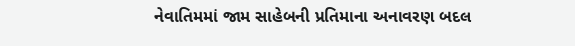નેવાતિમમાં જામ સાહેબની પ્રતિમાના અનાવરણ બદલ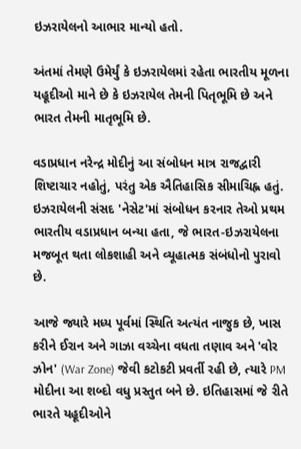ઇઝરાયેલનો આભાર માન્યો હતો.

અંતમાં તેમણે ઉમેર્યું કે ઇઝરાયેલમાં રહેતા ભારતીય મૂળના યહૂદીઓ માને છે કે ઇઝરાયેલ તેમની પિતૃભૂમિ છે અને ભારત તેમની માતૃભૂમિ છે.

વડાપ્રધાન નરેન્દ્ર મોદીનું આ સંબોધન માત્ર રાજદ્વારી શિષ્ટાચાર નહોતું, પરંતુ એક ઐતિહાસિક સીમાચિહ્ન હતું. ઇઝરાયેલની સંસદ 'નેસેટ'માં સંબોધન કરનાર તેઓ પ્રથમ ભારતીય વડાપ્રધાન બન્યા હતા, જે ભારત-ઇઝરાયેલના મજબૂત થતા લોકશાહી અને વ્યૂહાત્મક સંબંધોનો પુરાવો છે.

આજે જ્યારે મધ્ય પૂર્વમાં સ્થિતિ અત્યંત નાજુક છે, ખાસ કરીને ઈરાન અને ગાઝા વચ્ચેના વધતા તણાવ અને 'વોર ઝોન' (War Zone) જેવી કટોકટી પ્રવર્તી રહી છે, ત્યારે PM મોદીના આ શબ્દો વધુ પ્રસ્તુત બને છે. ઇતિહાસમાં જે રીતે ભારતે યહૂદીઓને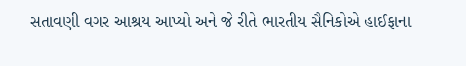સતાવણી વગર આશ્રય આપ્યો અને જે રીતે ભારતીય સૈનિકોએ હાઈફાના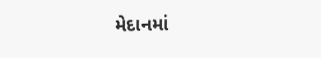મેદાનમાં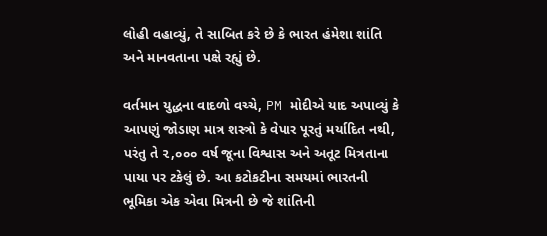લોહી વહાવ્યું, તે સાબિત કરે છે કે ભારત હંમેશા શાંતિ અને માનવતાના પક્ષે રહ્યું છે.

વર્તમાન યુદ્ધના વાદળો વચ્ચે, PM મોદીએ યાદ અપાવ્યું કે આપણું જોડાણ માત્ર શસ્ત્રો કે વેપાર પૂરતું મર્યાદિત નથી, પરંતુ તે ૨,૦૦૦ વર્ષ જૂના વિશ્વાસ અને અતૂટ મિત્રતાના પાયા પર ટકેલું છે. આ કટોકટીના સમયમાં ભારતની ભૂમિકા એક એવા મિત્રની છે જે શાંતિની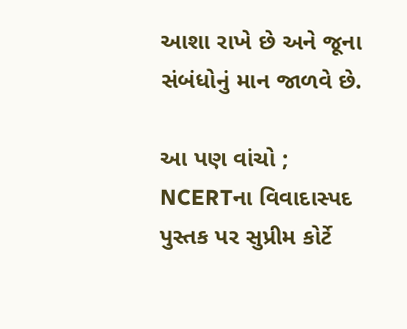આશા રાખે છે અને જૂના સંબંધોનું માન જાળવે છે.

આ પણ વાંચો ; NCERTના વિવાદાસ્પદ પુસ્તક પર સુપ્રીમ કોર્ટે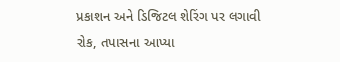પ્રકાશન અને ડિજિટલ શેરિંગ પર લગાવી રોક, તપાસના આપ્યા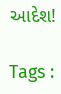આદેશ!

Tags :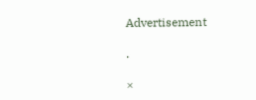Advertisement

.

×